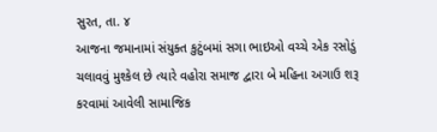સુરત, તા. ૪
આજના જમાનામાં સંયુક્ત કુટુંબમાં સગા ભાઇઓ વચ્ચે એક રસોડું ચલાવવું મુશ્કેલ છે ત્યારે વહોરા સમાજ દ્વારા બે મહિના અગાઉ શરૂ કરવામાં આવેલી સામાજિક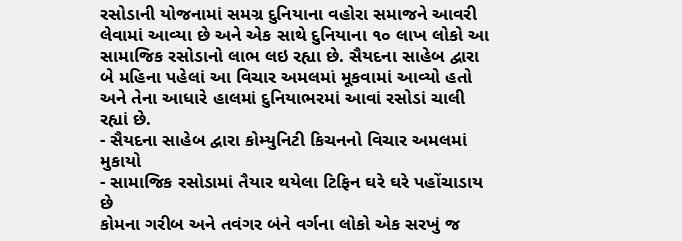રસોડાની યોજનામાં સમગ્ર દુનિયાના વહોરા સમાજને આવરી લેવામાં આવ્યા છે અને એક સાથે દુનિયાના ૧૦ લાખ લોકો આ સામાજિક રસોડાનો લાભ લઇ રહ્યા છે. સૈયદના સાહેબ દ્વારા બે મહિના પહેલાં આ વિચાર અમલમાં મૂકવામાં આવ્યો હતો અને તેના આધારે હાલમાં દુનિયાભરમાં આવાં રસોડાં ચાલી રહ્યાં છે.
- સૈયદના સાહેબ દ્વારા કોમ્યુનિટી કિચનનો વિચાર અમલમાં મુકાયો
- સામાજિક રસોડામાં તૈયાર થયેલા ટિફિન ઘરે ઘરે પહોંચાડાય છે
કોમના ગરીબ અને તવંગર બંને વર્ગના લોકો એક સરખું જ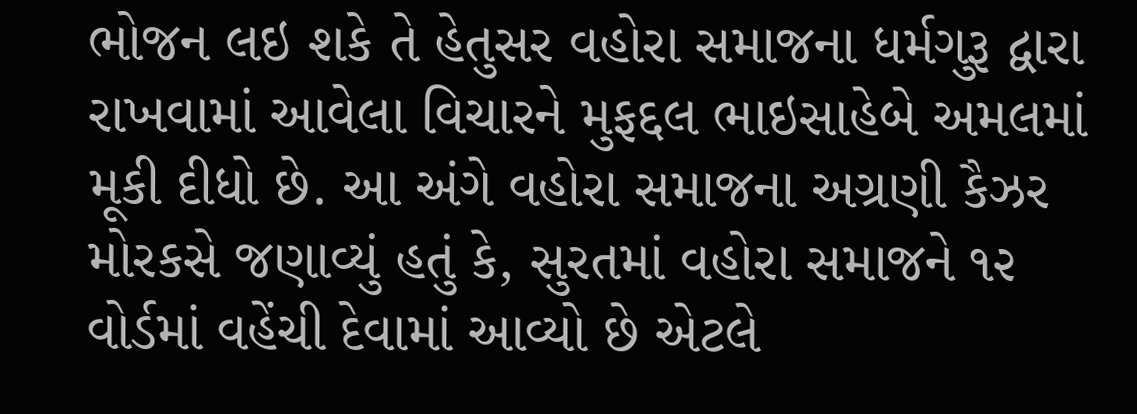ભોજન લઇ શકે તે હેતુસર વહોરા સમાજના ધર્મગુરૂ દ્વારા રાખવામાં આવેલા વિચારને મુફદ્દલ ભાઇસાહેબે અમલમાં મૂકી દીધો છે. આ અંગે વહોરા સમાજના અગ્રણી કૈઝર મોરકસે જણાવ્યું હતું કે, સુરતમાં વહોરા સમાજને ૧૨ વોર્ડમાં વહેંચી દેવામાં આવ્યો છે એટલે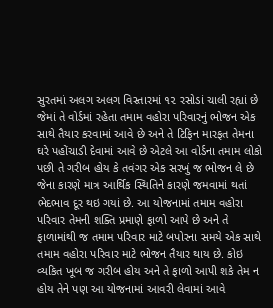સુરતમાં અલગ અલગ વિસ્તારમાં ૧૨ રસોડાં ચાલી રહ્યાં છે જેમાં તે વોર્ડમાં રહેતા તમામ વહોરા પરિવારનું ભોજન એક સાથે તૈયાર કરવામાં આવે છે અને તે ટિફિન મારફત તેમના ઘરે પહોંચાડી દેવામાં આવે છે એટલે આ વોર્ડના તમામ લોકો પછી તે ગરીબ હોય કે તવંગર એક સરખું જ ભોજન લે છે જેના કારણે માત્ર આર્થિક સ્થિતિને કારણે જમવામાં થતાં ભેદભાવ દૂર થઇ ગયાં છે. આ યોજનામાં તમામ વહોરા પરિવાર તેમની શક્તિ પ્રમાણે ફાળો આપે છે અને તે ફાળામાંથી જ તમામ પરિવાર માટે બપોરના સમયે એક સાથે તમામ વહોરા પરિવાર માટે ભોજન તૈયાર થાય છે. કોઇ વ્યકિત ખૂબ જ ગરીબ હોય અને તે ફાળો આપી શકે તેમ ન હોય તેને પણ આ યોજનામાં આવરી લેવામાં આવે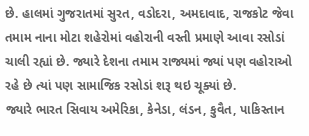છે. હાલમાં ગુજરાતમાં સુરત, વડોદરા, અમદાવાદ, રાજકોટ જેવા તમામ નાના મોટા શહેરોમાં વહોરાની વસ્તી પ્રમાણે આવા રસોડાં ચાલી રહ્યાં છે. જ્યારે દેશના તમામ રાજ્યમાં જ્યાં પણ વહોરાઓ રહે છે ત્યાં પણ સામાજિક રસોડાં શરૂ થઇ ચૂક્યાં છે.
જ્યારે ભારત સિવાય અમેરિકા, કેનેડા, લંડન, કુવૈત, પાકિસ્તાન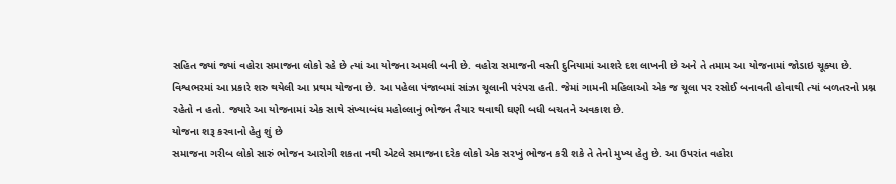સહિત જ્યાં જ્યાં વહોરા સમાજના લોકો રહે છે ત્યાં આ યોજના અમલી બની છે. વહોરા સમાજની વસ્તી દુનિયામાં આશરે દશ લાખની છે અને તે તમામ આ યોજનામાં જોડાઇ ચૂક્યા છે.
વિશ્વભરમાં આ પ્રકારે શરુ થયેલી આ પ્રથમ યોજના છે. આ પહેલા પંજાબમાં સાંઝા ચૂલાની પરંપરા હતી. જેમાં ગામની મહિલાઓ એક જ ચૂલા પર રસોઈ બનાવતી હોવાથી ત્યાં બળતરનો પ્રશ્ન રહેતો ન હતો. જ્યારે આ યોજનામાં એક સાથે સંખ્યાબંધ મહોલ્લાનું ભોજન તૈયાર થવાથી ઘણી બધી બચતને અવકાશ છે.
યોજના શરૂ કરવાનો હેતુ શું છે
સમાજના ગરીબ લોકો સારું ભોજન આરોગી શકતા નથી એટલે સમાજના દરેક લોકો એક સરખું ભોજન કરી શકે તે તેનો મુખ્ય હેતુ છે. આ ઉપરાંત વહોરા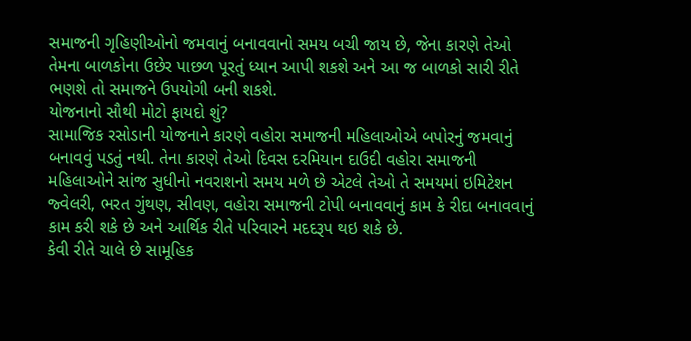સમાજની ગૃહિણીઓનો જમવાનું બનાવવાનો સમય બચી જાય છે, જેના કારણે તેઓ તેમના બાળકોના ઉછેર પાછળ પૂરતું ધ્યાન આપી શકશે અને આ જ બાળકો સારી રીતે ભણશે તો સમાજને ઉપયોગી બની શકશે.
યોજનાનો સૌથી મોટો ફાયદો શું?
સામાજિક રસોડાની યોજનાને કારણે વહોરા સમાજની મહિલાઓએ બપોરનું જમવાનું બનાવવું પડતું નથી. તેના કારણે તેઓ દિવસ દરમિયાન દાઉદી વહોરા સમાજની મહિલાઓને સાંજ સુધીનો નવરાશનો સમય મળે છે એટલે તેઓ તે સમયમાં ઇમિટેશન જ્વેલરી, ભરત ગુંથણ, સીવણ, વહોરા સમાજની ટોપી બનાવવાનું કામ કે રીદા બનાવવાનું કામ કરી શકે છે અને આર્થિક રીતે પરિવારને મદદરૂપ થઇ શકે છે.
કેવી રીતે ચાલે છે સામૂહિક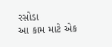રસોડા
આ કામ માટે એક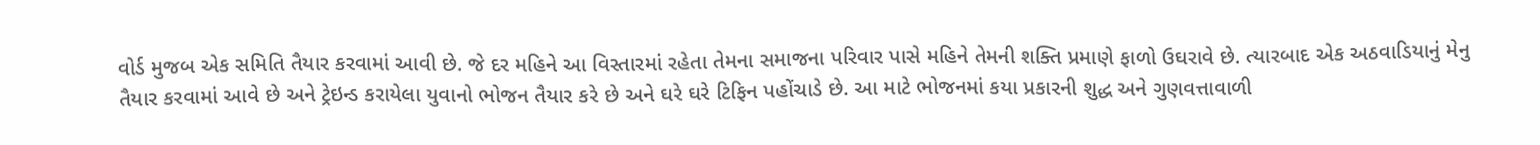વોર્ડ મુજબ એક સમિતિ તૈયાર કરવામાં આવી છે. જે દર મહિને આ વિસ્તારમાં રહેતા તેમના સમાજના પરિવાર પાસે મહિને તેમની શક્તિ પ્રમાણે ફાળો ઉઘરાવે છે. ત્યારબાદ એક અઠવાડિયાનું મેનુ તૈયાર કરવામાં આવે છે અને ટ્રેઇન્ડ કરાયેલા યુવાનો ભોજન તૈયાર કરે છે અને ઘરે ઘરે ટિફિન પહોંચાડે છે. આ માટે ભોજનમાં કયા પ્રકારની શુદ્ધ અને ગુણવત્તાવાળી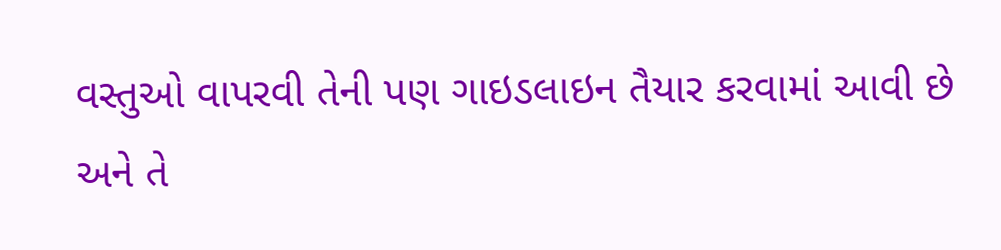વસ્તુઓ વાપરવી તેની પણ ગાઇડલાઇન તૈયાર કરવામાં આવી છે અને તે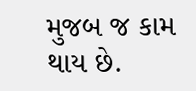મુજબ જ કામ થાય છે.